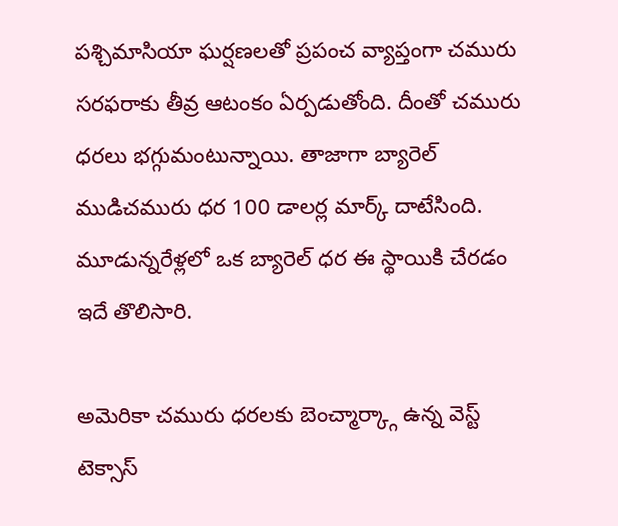పశ్చిమాసియా ఘర్షణలతో ప్రపంచ వ్యాప్తంగా చమురు సరఫరాకు తీవ్ర ఆటంకం ఏర్పడుతోంది. దీంతో చమురు ధరలు భగ్గుమంటున్నాయి. తాజాగా బ్యారెల్ ముడిచమురు ధర 100 డాలర్ల మార్క్ దాటేసింది. మూడున్నరేళ్లలో ఒక బ్యారెల్ ధర ఈ స్థాయికి చేరడం ఇదే తొలిసారి.

అమెరికా చమురు ధరలకు బెంచ్మార్క్గా ఉన్న వెస్ట్ టెక్సాస్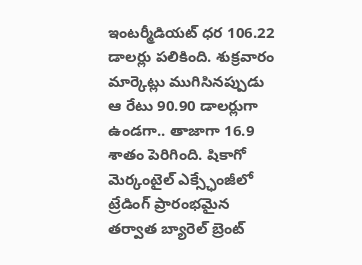ఇంటర్మీడియట్ ధర 106.22 డాలర్లు పలికింది. శుక్రవారం మార్కెట్లు ముగిసినప్పుడు ఆ రేటు 90.90 డాలర్లుగా ఉండగా.. తాజాగా 16.9 శాతం పెరిగింది. షికాగో మెర్కంటైల్ ఎక్స్ఛేంజీలో ట్రేడింగ్ ప్రారంభమైన తర్వాత బ్యారెల్ బ్రెంట్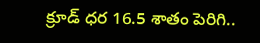క్రూడ్ ధర 16.5 శాతం పెరిగి..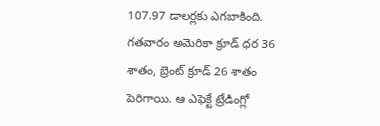107.97 డాలర్లకు ఎగబాకింది. గతవారం అమెరికా క్రూడ్ ధర 36 శాతం, బ్రెంట్ క్రూడ్ 26 శాతం పెరిగాయి. ఆ ఎఫెక్టే ట్రేడింగ్లో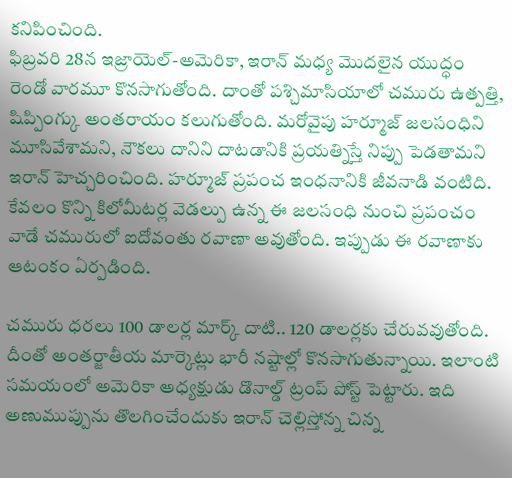కనిపించింది.
ఫిబ్రవరి 28న ఇజ్రాయెల్-అమెరికా, ఇరాన్ మధ్య మొదలైన యుద్ధం రెండో వారమూ కొనసాగుతోంది. దాంతో పశ్చిమాసియాలో చమురు ఉత్పత్తి, షిప్పింగ్కు అంతరాయం కలుగుతోంది. మరోవైపు హర్మూజ్ జలసంధిని మూసివేశామని, నౌకలు దానిని దాటడానికి ప్రయత్నిస్తే నిప్పు పెడతామని ఇరాన్ హెచ్చరించింది. హర్మూజ్ ప్రపంచ ఇంధనానికి జీవనాడి వంటిది. కేవలం కొన్ని కిలోమీటర్ల వెడల్పు ఉన్న ఈ జలసంధి నుంచి ప్రపంచం వాడే చమురులో ఐదోవంతు రవాణా అవుతోంది. ఇప్పుడు ఈ రవాణాకు ఆటంకం ఏర్పడింది.

చమురు ధరలు 100 డాలర్ల మార్క్ దాటి.. 120 డాలర్లకు చేరువవుతోంది. దీంతో అంతర్జాతీయ మార్కెట్లు భారీ నష్టాల్లో కొనసాగుతున్నాయి. ఇలాంటి సమయంలో అమెరికా అధ్యక్షుడు డొనాల్డ్ ట్రంప్ పోస్ట్ పెట్టారు. ఇది అణుముప్పును తొలగించేందుకు ఇరాన్ చెల్లిస్తోన్న చిన్న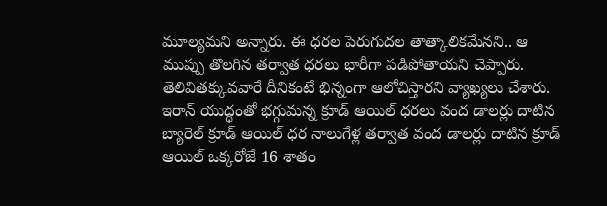మూల్యమని అన్నారు. ఈ ధరల పెరుగుదల తాత్కాలికమేనని.. ఆ ముప్పు తొలగిన తర్వాత ధరలు భారీగా పడిపోతాయని చెప్పారు. తెలివితక్కువవారే దీనికంటే భిన్నంగా ఆలోచిస్తారని వ్యాఖ్యలు చేశారు.
ఇరాన్ యుద్ధంతో భగ్గుమన్న క్రూడ్ ఆయిల్ ధరలు వంద డాలర్లు దాటిన బ్యారెల్ క్రూడ్ ఆయిల్ ధర నాలుగేళ్ల తర్వాత వంద డాలర్లు దాటిన క్రూడ్ ఆయిల్ ఒక్కరోజే 16 శాతం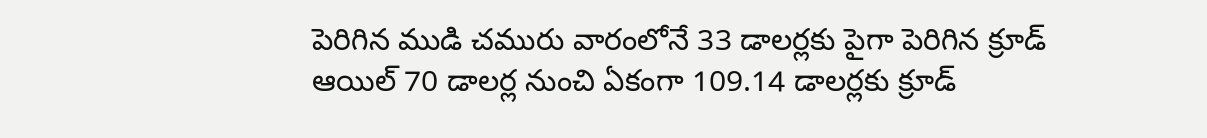పెరిగిన ముడి చమురు వారంలోనే 33 డాలర్లకు పైగా పెరిగిన క్రూడ్ ఆయిల్ 70 డాలర్ల నుంచి ఏకంగా 109.14 డాలర్లకు క్రూడ్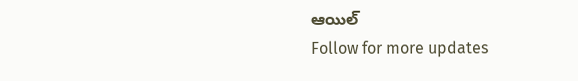ఆయిల్
Follow for more updates